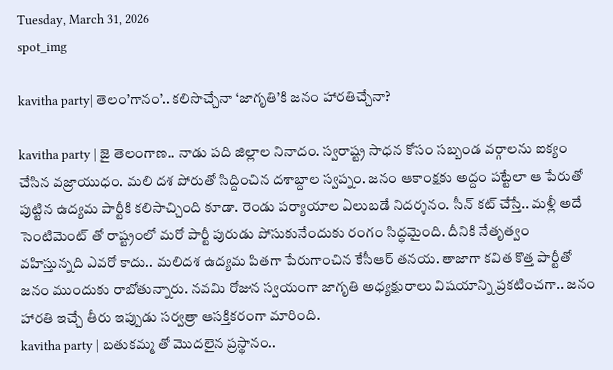Tuesday, March 31, 2026
spot_img

kavitha party| తెలం’గానం’.. కలిసొచ్చేనా ‘జాగృతి’కి జనం హారతిచ్చేనా?

kavitha party | జై తెలంగాణ.. నాడు పది జిల్లాల నినాదం. స్వరాష్ట్ర సాధన కోసం సబ్బండ వర్గాలను ఐక్యం చేసిన వజ్రాయుధం. మలి దశ పోరుతో సిద్దించిన దశాబ్దాల స్వప్నం. జనం ఆకాంక్షకు అద్దం పట్టేలా ఆ పేరుతో పుట్టిన ఉద్యమ పార్టీకి కలిసాచ్చింది కూడా. రెండు పర్యాయాల ఏలుబడే నిదర్శనం. సీన్ కట్ చేస్తే.. మళ్లీ అదే సెంటిమెంట్ తో రాష్ట్రంలో మరో పార్టీ పురుడు పోసుకునేందుకు రంగం సిద్ధమైంది. దీనికి నేతృత్వం వహిస్తున్నది ఎవరో కాదు.. మలిదశ ఉద్యమ పితగా పేరుగాంచిన కేసీఆర్ తనయ. తాజాగా కవిత కొత్త పార్టీతో జనం ముందుకు రాబోతున్నారు. నవమి రోజున స్వయంగా జాగృతి అధ్యక్షురాలు విషయాన్ని ప్రకటించగా.. జనం హారతి ఇచ్చే తీరు ఇప్పుడు సర్వత్రా ఆసక్తికరంగా మారింది.
kavitha party | బతుకమ్మ తో మొదలైన ప్రస్థానం..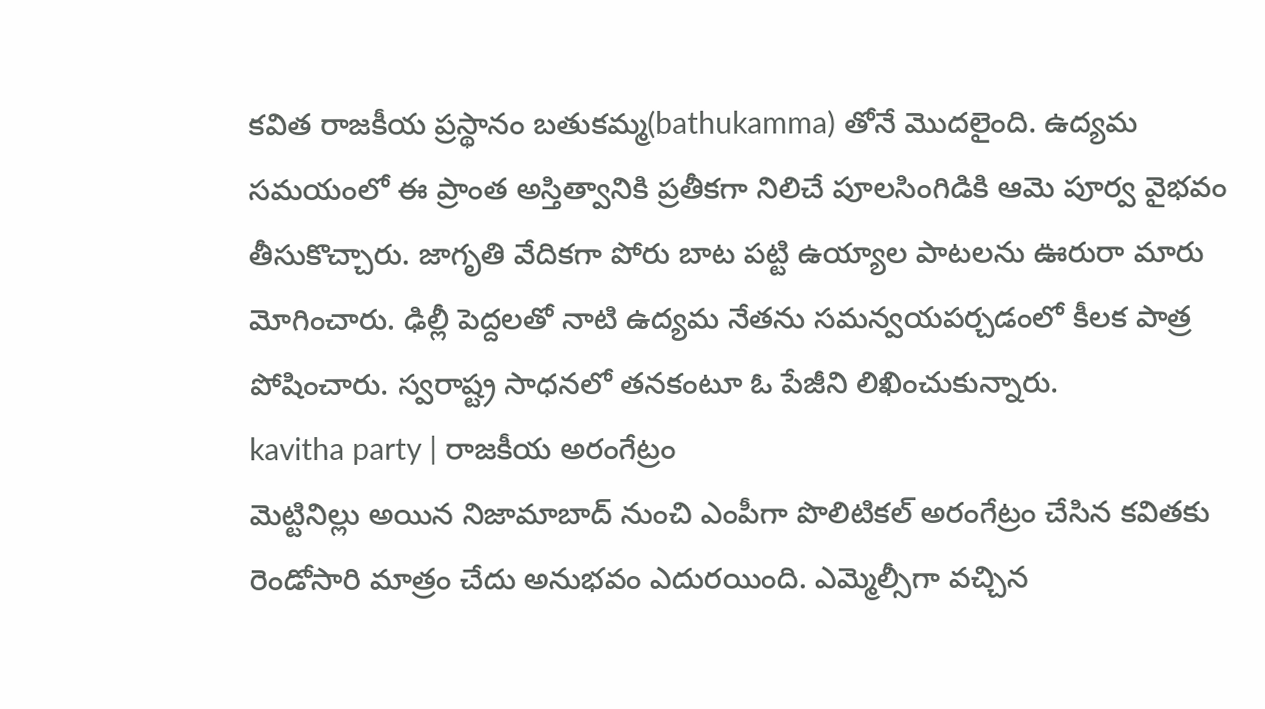కవిత రాజకీయ ప్రస్థానం బతుకమ్మ(bathukamma) తోనే మొదలైంది. ఉద్యమ సమయంలో ఈ ప్రాంత అస్తిత్వానికి ప్రతీకగా నిలిచే పూలసింగిడికి ఆమె పూర్వ వైభవం తీసుకొచ్చారు. జాగృతి వేదికగా పోరు బాట పట్టి ఉయ్యాల పాటలను ఊరురా మారు మోగించారు. ఢిల్లీ పెద్దలతో నాటి ఉద్యమ నేతను సమన్వయపర్చడంలో కీలక పాత్ర పోషించారు. స్వరాష్ట్ర సాధనలో తనకంటూ ఓ పేజీని లిఖించుకున్నారు.
kavitha party | రాజకీయ అరంగేట్రం
మెట్టినిల్లు అయిన నిజామాబాద్ నుంచి ఎంపీగా పొలిటికల్ అరంగేట్రం చేసిన కవితకు రెండోసారి మాత్రం చేదు అనుభవం ఎదురయింది. ఎమ్మెల్సీగా వచ్చిన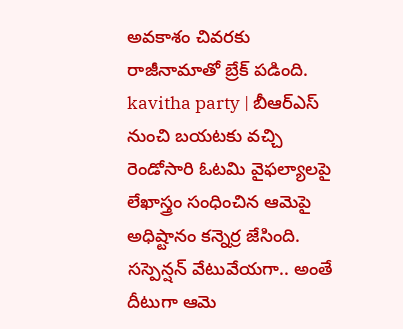అవకాశం చివరకు రాజీనామాతో బ్రేక్ పడింది.
kavitha party | బీఆర్ఎస్ నుంచి బయటకు వచ్చి
రెండోసారి ఓటమి వైఫల్యాలపై లేఖాస్త్రం సంధించిన ఆమెపై అధిష్టానం కన్నెర్ర జేసింది. సస్పెన్షన్ వేటువేయగా.. అంతే దీటుగా ఆమె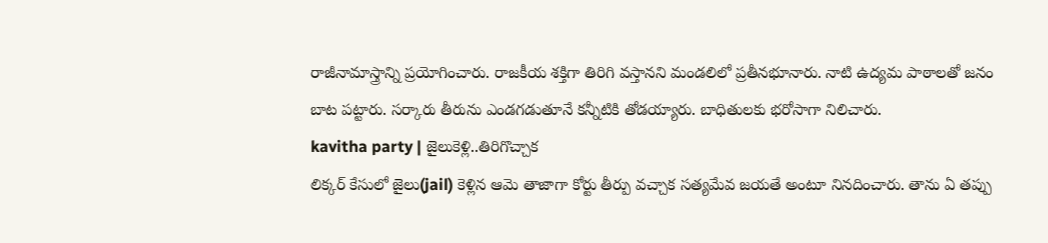రాజీనామాస్త్రాన్ని ప్రయోగించారు. రాజకీయ శక్తిగా తిరిగి వస్తానని మండలిలో ప్రతీనభూనారు. నాటి ఉద్యమ పాఠాలతో జనం బాట పట్టారు. సర్కారు తీరును ఎండగడుతూనే కన్నీటికి తోడయ్యారు. బాధితులకు భరోసాగా నిలిచారు.
kavitha party | జైలుకెళ్లి..తిరిగొచ్చాక
లిక్కర్ కేసులో జైలు(jail) కెళ్లిన ఆమె తాజాగా కోర్టు తీర్పు వచ్చాక సత్యమేవ జయతే అంటూ నినదించారు. తాను ఏ తప్పు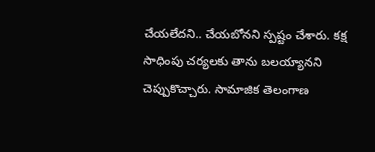చేయలేదని.. చేయబోనని స్పష్టం చేశారు. కక్ష సాధింపు చర్యలకు తాను బలయ్యానని చెప్పుకొచ్చారు. సామాజిక తెలంగాణ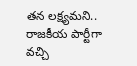తన లక్ష్యమని.. రాజకీయ పార్టీగా వచ్చి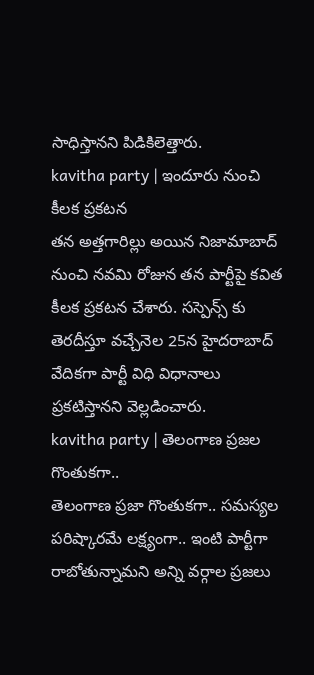సాధిస్తానని పిడికిలెత్తారు.
kavitha party | ఇందూరు నుంచి కీలక ప్రకటన
తన అత్తగారిల్లు అయిన నిజామాబాద్ నుంచి నవమి రోజున తన పార్టీపై కవిత కీలక ప్రకటన చేశారు. సస్పెన్స్ కు తెరదీస్తూ వచ్చేనెల 25న హైదరాబాద్ వేదికగా పార్టీ విధి విధానాలు ప్రకటిస్తానని వెల్లడించారు.
kavitha party | తెలంగాణ ప్రజల గొంతుకగా..
తెలంగాణ ప్రజా గొంతుకగా.. సమస్యల పరిష్కారమే లక్ష్యంగా.. ఇంటి పార్టీగా రాబోతున్నామని అన్ని వర్గాల ప్రజలు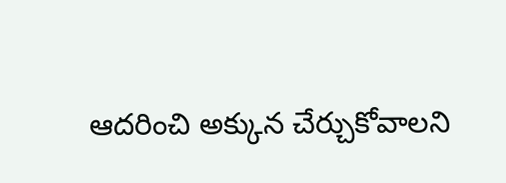ఆదరించి అక్కున చేర్చుకోవాలని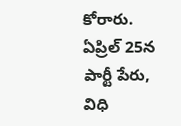కోరారు. ఏప్రిల్ 25న పార్టీ పేరు, విధి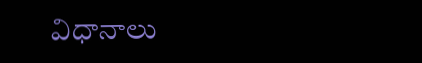విధానాలు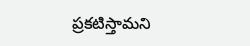ప్రకటిస్తామని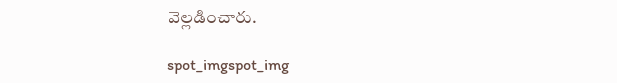వెల్లడించారు.

spot_imgspot_img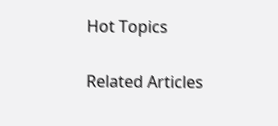Hot Topics

Related Articles